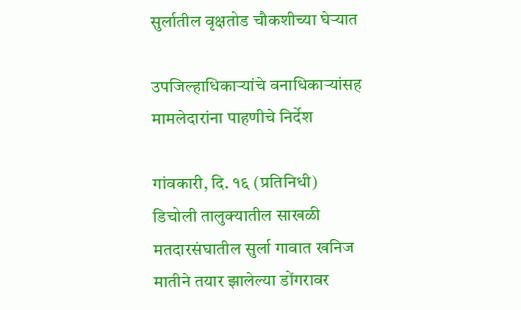सुर्लातील वृक्षतोड चौकशीच्या घेऱ्यात

उपजिल्हाधिकाऱ्यांचे वनाधिकाऱ्यांसह मामलेदारांना पाहणीचे निर्देश

गांवकारी, दि. १६ (प्रतिनिधी)
डिचोली तालुक्यातील साखळी मतदारसंघातील सुर्ला गावात खनिज मातीने तयार झालेल्या डोंगरावर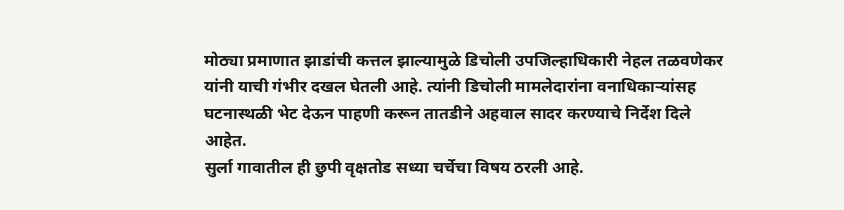मोठ्या प्रमाणात झाडांची कत्तल झाल्यामुळे डिचोली उपजिल्हाधिकारी नेहल तळवणेकर यांनी याची गंभीर दखल घेतली आहे. त्यांनी डिचोली मामलेदारांना वनाधिकाऱ्यांसह घटनास्थळी भेट देऊन पाहणी करून तातडीने अहवाल सादर करण्याचे निर्देश दिले आहेत.
सुर्ला गावातील ही छुपी वृक्षतोड सध्या चर्चेचा विषय ठरली आहे.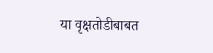या वृक्षतोडीबाबत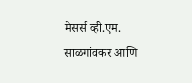मेसर्स व्ही.एम. साळगांवकर आणि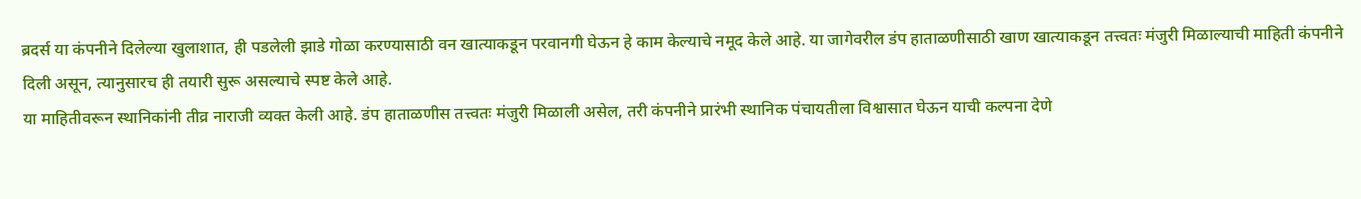ब्रदर्स या कंपनीने दिलेल्या खुलाशात, ही पडलेली झाडे गोळा करण्यासाठी वन खात्याकडून परवानगी घेऊन हे काम केल्याचे नमूद केले आहे. या जागेवरील डंप हाताळणीसाठी खाण खात्याकडून तत्त्वतः मंजुरी मिळाल्याची माहिती कंपनीने दिली असून, त्यानुसारच ही तयारी सुरू असल्याचे स्पष्ट केले आहे.
या माहितीवरून स्थानिकांनी तीव्र नाराजी व्यक्त केली आहे. डंप हाताळणीस तत्त्वतः मंजुरी मिळाली असेल, तरी कंपनीने प्रारंभी स्थानिक पंचायतीला विश्वासात घेऊन याची कल्पना देणे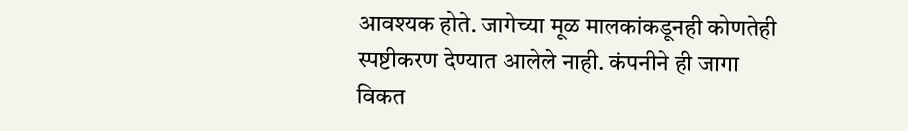आवश्यक होते. जागेच्या मूळ मालकांकडूनही कोणतेही स्पष्टीकरण देण्यात आलेले नाही. कंपनीने ही जागा विकत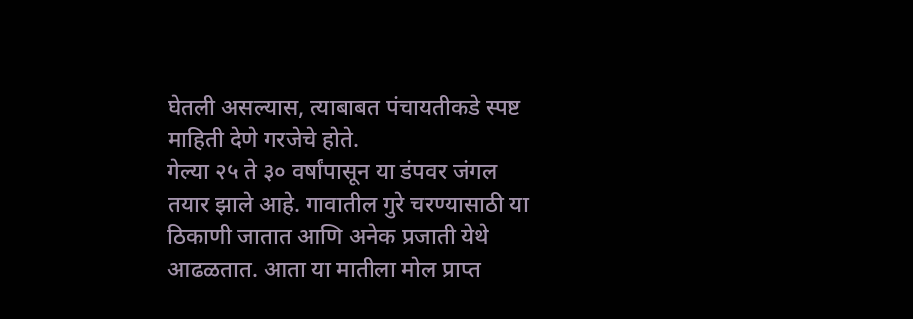घेतली असल्यास, त्याबाबत पंचायतीकडे स्पष्ट माहिती देणे गरजेचे होते.
गेल्या २५ ते ३० वर्षांपासून या डंपवर जंगल तयार झाले आहे. गावातील गुरे चरण्यासाठी या ठिकाणी जातात आणि अनेक प्रजाती येथे आढळतात. आता या मातीला मोल प्राप्त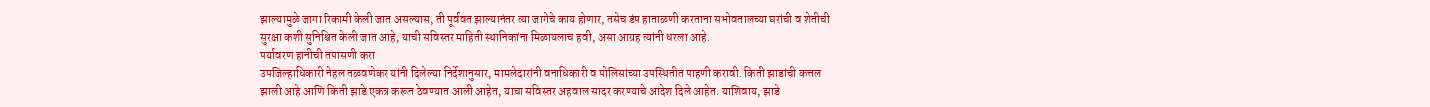झाल्यामुळे जागा रिकामी केली जात असल्यास, ती पूर्ववत झाल्यानंतर त्या जागेचे काय होणार, तसेच डंप हाताळणी करताना सभोवतालच्या घरांची व शेतीची सुरक्षा कशी सुनिश्चित केली जात आहे, याची सविस्तर माहिती स्थानिकांना मिळायलाच हवी, असा आग्रह त्यांनी धरला आहे.
पर्यावरण हानीची तपासणी करा
उपजिल्हाधिकारी नेहल तळवणेकर यांनी दिलेल्या निर्देशानुसार, मामलेदारांनी वनाधिकारी व पोलिसांच्या उपस्थितीत पाहणी करावी. किती झाडांची कत्तल झाली आहे आणि किती झाडे एकत्र करून ठेवण्यात आली आहेत, याचा सविस्तर अहवाल सादर करण्याचे आदेश दिले आहेत. याशिवाय, झाडे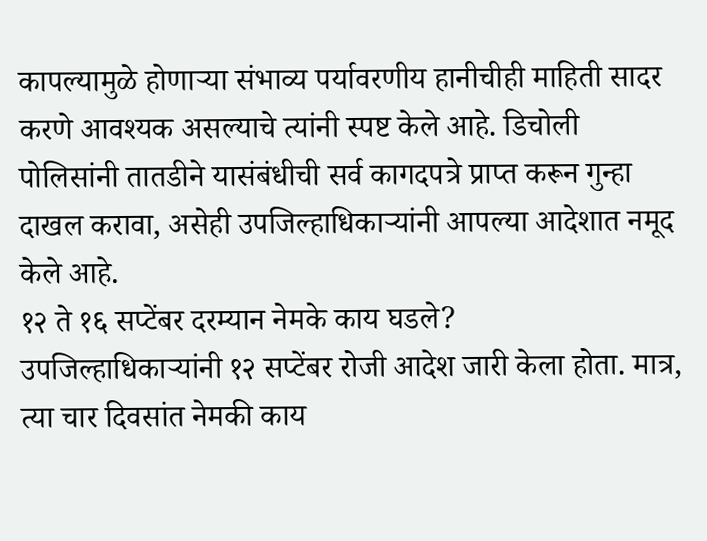कापल्यामुळे होणाऱ्या संभाव्य पर्यावरणीय हानीचीही माहिती सादर करणे आवश्यक असल्याचे त्यांनी स्पष्ट केले आहे. डिचोली पोलिसांनी तातडीने यासंबंधीची सर्व कागदपत्रे प्राप्त करून गुन्हा दाखल करावा, असेही उपजिल्हाधिकाऱ्यांनी आपल्या आदेशात नमूद केले आहे.
१२ ते १६ सप्टेंबर दरम्यान नेमके काय घडले?
उपजिल्हाधिकाऱ्यांनी १२ सप्टेंबर रोजी आदेश जारी केला होता. मात्र, त्या चार दिवसांत नेमकी काय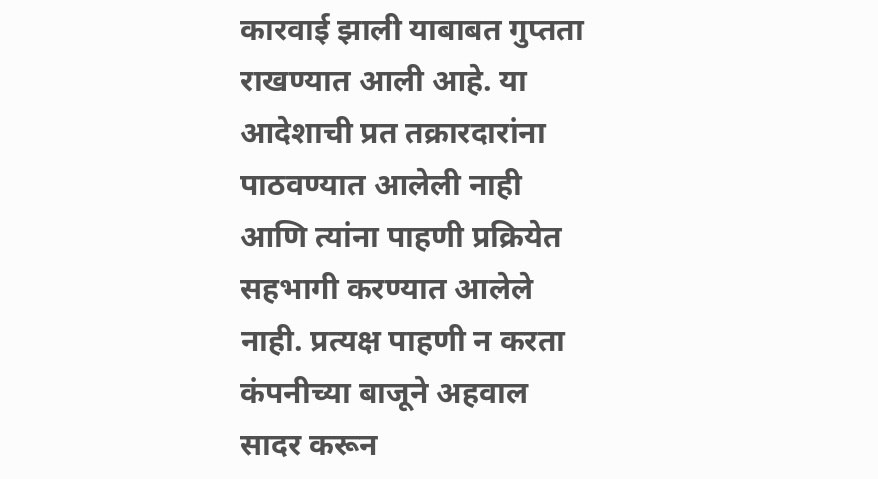कारवाई झाली याबाबत गुप्तता राखण्यात आली आहे. या आदेशाची प्रत तक्रारदारांना पाठवण्यात आलेली नाही आणि त्यांना पाहणी प्रक्रियेत सहभागी करण्यात आलेले नाही. प्रत्यक्ष पाहणी न करता कंपनीच्या बाजूने अहवाल सादर करून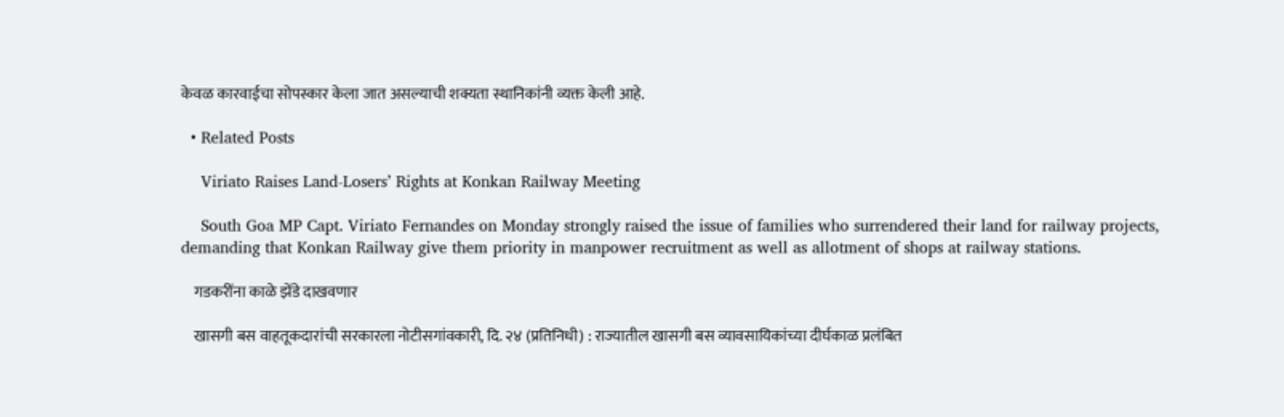केवळ कारवाईचा सोपस्कार केला जात असल्याची शक्यता स्थानिकांनी व्यक्त केली आहे.

  • Related Posts

    Viriato Raises Land-Losers’ Rights at Konkan Railway Meeting

    South Goa MP Capt. Viriato Fernandes on Monday strongly raised the issue of families who surrendered their land for railway projects, demanding that Konkan Railway give them priority in manpower recruitment as well as allotment of shops at railway stations.

    गडकरींना काळे झेंडे दाखवणार

    खासगी बस वाहतूकदारांची सरकारला नोटीसगांवकारी, दि. २४ (प्रतिनिधी) : राज्यातील खासगी बस व्यावसायिकांच्या दीर्घकाळ प्रलंबित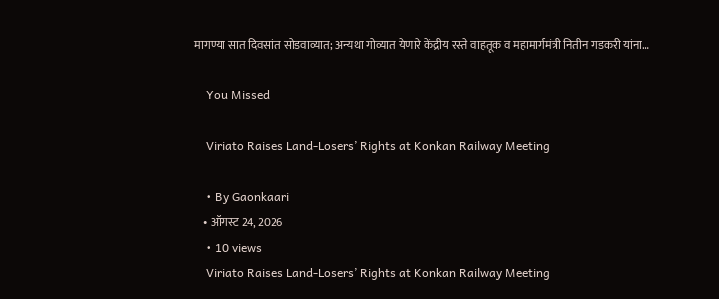मागण्या सात दिवसांत सोडवाव्यात; अन्यथा गोव्यात येणारे केंद्रीय रस्ते वाहतूक व महामार्गमंत्री नितीन गडकरी यांना…

    You Missed

    Viriato Raises Land-Losers’ Rights at Konkan Railway Meeting

    • By Gaonkaari
    • ऑगस्ट 24, 2026
    • 10 views
    Viriato Raises Land-Losers’ Rights at Konkan Railway Meeting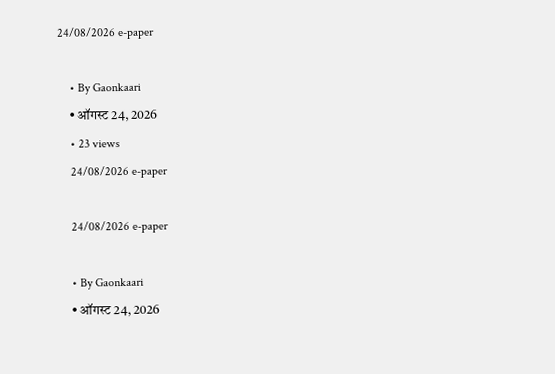24/08/2026 e-paper

    • By Gaonkaari
    • ऑगस्ट 24, 2026
    • 23 views
    24/08/2026 e-paper

    24/08/2026 e-paper

    • By Gaonkaari
    • ऑगस्ट 24, 2026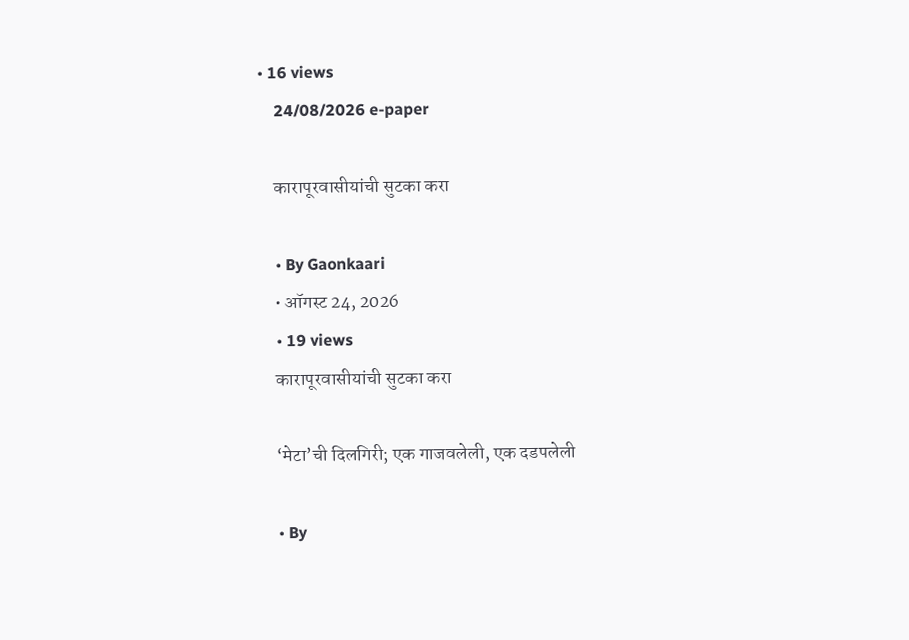• 16 views
    24/08/2026 e-paper

    कारापूरवासीयांची सुटका करा

    • By Gaonkaari
    • ऑगस्ट 24, 2026
    • 19 views
    कारापूरवासीयांची सुटका करा

    ‘मेटा’ची दिलगिरी; एक गाजवलेली, एक दडपलेली

    • By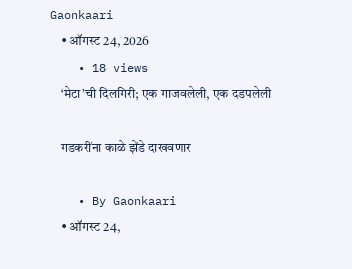Gaonkaari
    • ऑगस्ट 24, 2026
    • 18 views
    ‘मेटा’ची दिलगिरी; एक गाजवलेली, एक दडपलेली

    गडकरींना काळे झेंडे दाखवणार

    • By Gaonkaari
    • ऑगस्ट 24,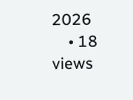2026
    • 18 views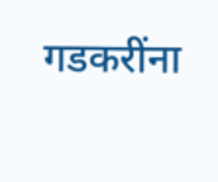गडकरींना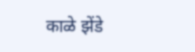काळे झेंडे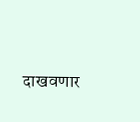दाखवणार